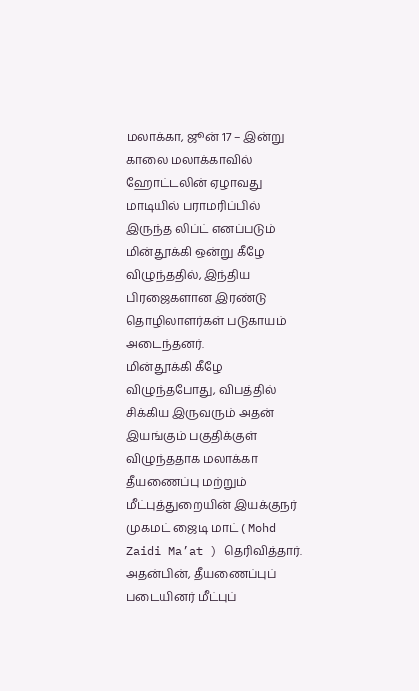மலாக்கா, ஜூன் 17 – இன்று காலை மலாக்காவில் ஹோட்டலின் ஏழாவது மாடியில் பராமரிப்பில் இருந்த லிப்ட் எனப்படும் மின்தூக்கி ஒன்று கீழே விழுந்ததில், இந்திய பிரஜைகளான இரண்டு தொழிலாளர்கள் படுகாயம் அடைந்தனர்.
மின்தூக்கி கீழே விழுந்தபோது, விபத்தில் சிக்கிய இருவரும் அதன் இயங்கும் பகுதிக்குள் விழுந்ததாக மலாக்கா தீயணைப்பு மற்றும் மீட்புத்துறையின் இயக்குநர் முகமட் ஜைடி மாட் ( Mohd Zaidi Ma’at ) தெரிவித்தார்.
அதன்பின், தீயணைப்புப் படையினர் மீட்புப்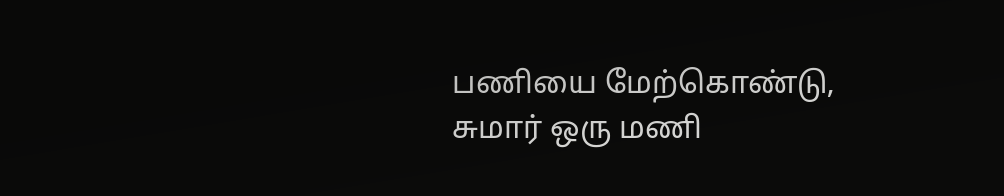பணியை மேற்கொண்டு, சுமார் ஒரு மணி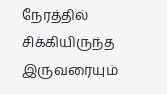நேரத்தில் சிக்கியிருந்த இருவரையும்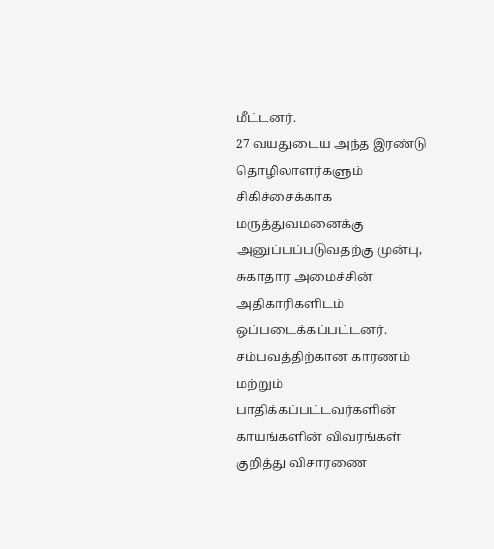மீட்டனர்.
27 வயதுடைய அந்த இரண்டு தொழிலாளர்களும் சிகிச்சைக்காக மருத்துவமனைக்கு அனுப்பப்படுவதற்கு முன்பு, சுகாதார அமைச்சின் அதிகாரிகளிடம் ஒப்படைக்கப்பட்டனர்.
சம்பவத்திற்கான காரணம் மற்றும் பாதிக்கப்பட்டவர்களின் காயங்களின் விவரங்கள் குறித்து விசாரணை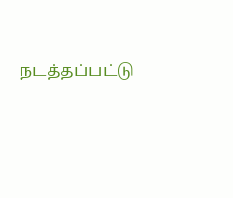நடத்தப்பட்டு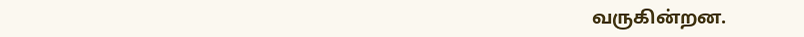வருகின்றன.